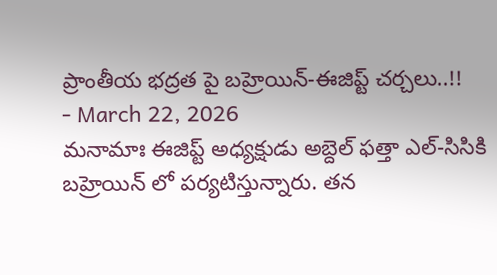ప్రాంతీయ భద్రత పై బహ్రెయిన్-ఈజిప్ట్ చర్చలు..!!
- March 22, 2026
మనామాః ఈజిప్ట్ అధ్యక్షుడు అబ్దెల్ ఫత్తా ఎల్-సిసికి బహ్రెయిన్ లో పర్యటిస్తున్నారు. తన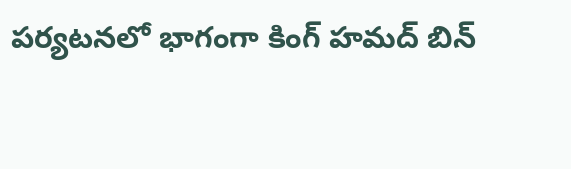పర్యటనలో భాగంగా కింగ్ హమద్ బిన్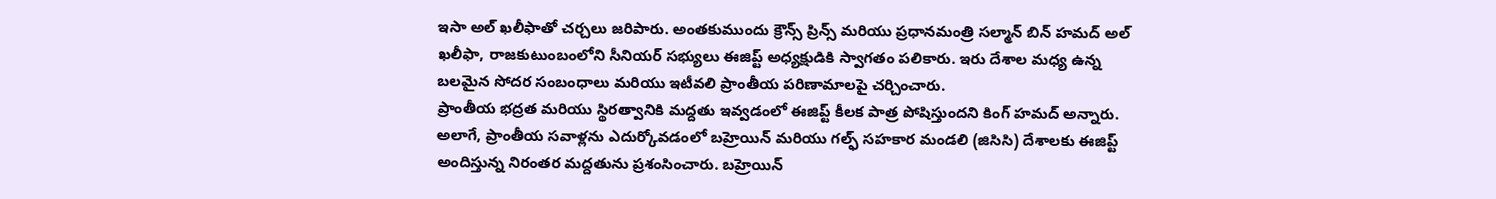ఇసా అల్ ఖలీఫాతో చర్చలు జరిపారు. అంతకుముందు క్రౌన్స్ ప్రిన్స్ మరియు ప్రధానమంత్రి సల్మాన్ బిన్ హమద్ అల్ ఖలీఫా, రాజకుటుంబంలోని సీనియర్ సభ్యులు ఈజిప్ట్ అధ్యక్షుడికి స్వాగతం పలికారు. ఇరు దేశాల మధ్య ఉన్న బలమైన సోదర సంబంధాలు మరియు ఇటీవలి ప్రాంతీయ పరిణామాలపై చర్చించారు.
ప్రాంతీయ భద్రత మరియు స్థిరత్వానికి మద్దతు ఇవ్వడంలో ఈజిప్ట్ కీలక పాత్ర పోషిస్తుందని కింగ్ హమద్ అన్నారు. అలాగే, ప్రాంతీయ సవాళ్లను ఎదుర్కోవడంలో బహ్రెయిన్ మరియు గల్ఫ్ సహకార మండలి (జిసిసి) దేశాలకు ఈజిప్ట్ అందిస్తున్న నిరంతర మద్దతును ప్రశంసించారు. బహ్రెయిన్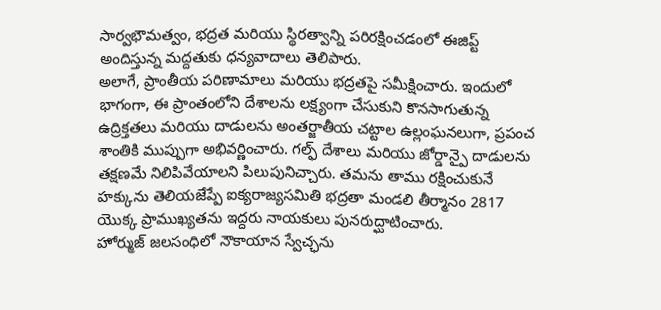సార్వభౌమత్వం, భద్రత మరియు స్థిరత్వాన్ని పరిరక్షించడంలో ఈజిప్ట్ అందిస్తున్న మద్దతుకు ధన్యవాదాలు తెలిపారు.
అలాగే, ప్రాంతీయ పరిణామాలు మరియు భద్రతపై సమీక్షించారు. ఇందులో భాగంగా, ఈ ప్రాంతంలోని దేశాలను లక్ష్యంగా చేసుకుని కొనసాగుతున్న ఉద్రిక్తతలు మరియు దాడులను అంతర్జాతీయ చట్టాల ఉల్లంఘనలుగా, ప్రపంచ శాంతికి ముప్పుగా అభివర్ణించారు. గల్ఫ్ దేశాలు మరియు జోర్డాన్పై దాడులను తక్షణమే నిలిపివేయాలని పిలుపునిచ్చారు. తమను తాము రక్షించుకునే హక్కును తెలియజేప్పే ఐక్యరాజ్యసమితి భద్రతా మండలి తీర్మానం 2817 యొక్క ప్రాముఖ్యతను ఇద్దరు నాయకులు పునరుద్ఘాటించారు.
హోర్ముజ్ జలసంధిలో నౌకాయాన స్వేచ్ఛను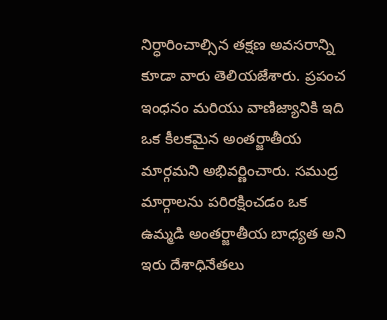నిర్ధారించాల్సిన తక్షణ అవసరాన్ని కూడా వారు తెలియజేశారు. ప్రపంచ ఇంధనం మరియు వాణిజ్యానికి ఇది ఒక కీలకమైన అంతర్జాతీయ మార్గమని అభివర్ణించారు. సముద్ర మార్గాలను పరిరక్షించడం ఒక ఉమ్మడి అంతర్జాతీయ బాధ్యత అని ఇరు దేశాధినేతలు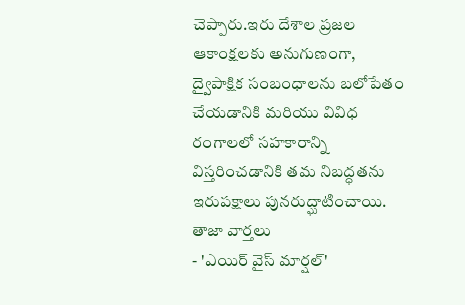చెప్పారు.ఇరు దేశాల ప్రజల ఆకాంక్షలకు అనుగుణంగా, ద్వైపాక్షిక సంబంధాలను బలోపేతం చేయడానికి మరియు వివిధ రంగాలలో సహకారాన్ని విస్తరించడానికి తమ నిబద్ధతను ఇరుపక్షాలు పునరుద్ఘాటించాయి.
తాజా వార్తలు
- 'ఎయిర్ వైస్ మార్షల్'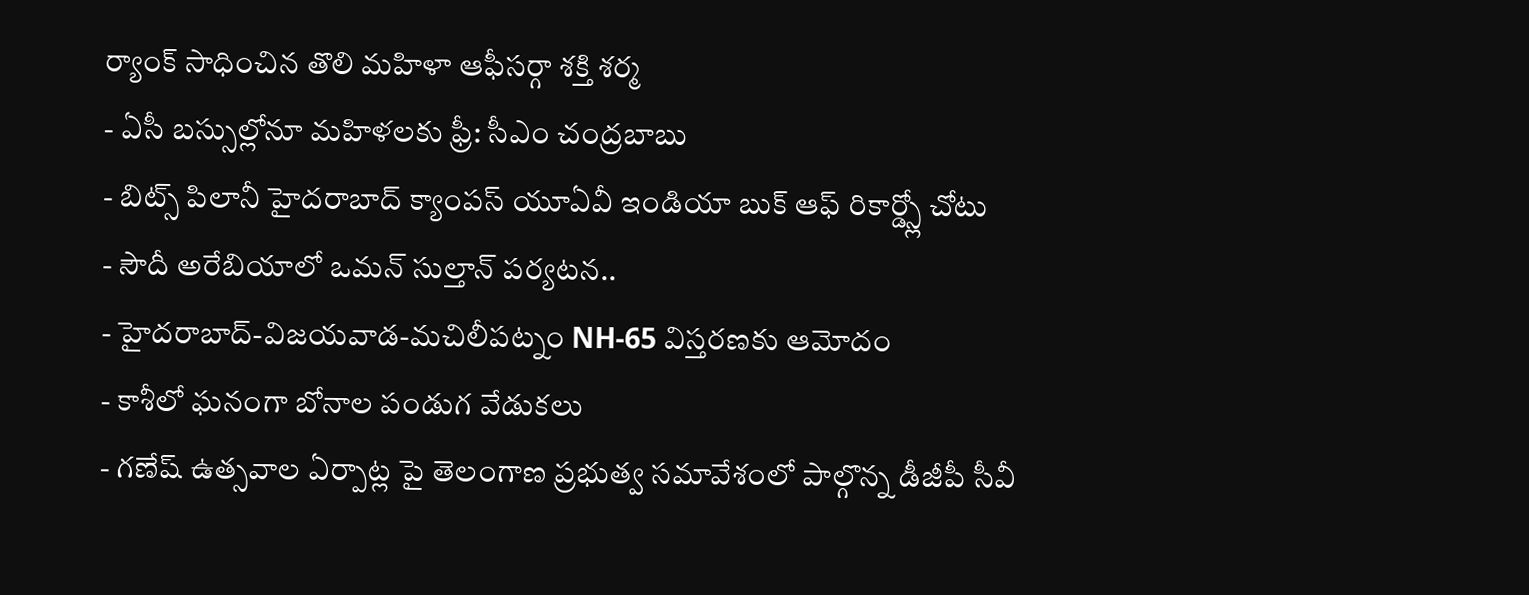ర్యాంక్ సాధించిన తొలి మహిళా ఆఫీసర్గా శక్తి శర్మ
- ఏసీ బస్సుల్లోనూ మహిళలకు ఫ్రీ: సీఎం చంద్రబాబు
- బిట్స్ పిలానీ హైదరాబాద్ క్యాంపస్ యూఏవీ ఇండియా బుక్ ఆఫ్ రికార్డ్స్లో చోటు
- సౌదీ అరేబియాలో ఒమన్ సుల్తాన్ పర్యటన..
- హైదరాబాద్-విజయవాడ-మచిలీపట్నం NH-65 విస్తరణకు ఆమోదం
- కాశీలో ఘనంగా బోనాల పండుగ వేడుకలు
- గణేష్ ఉత్సవాల ఏర్పాట్ల పై తెలంగాణ ప్రభుత్వ సమావేశంలో పాల్గొన్న డీజీపీ సీవీ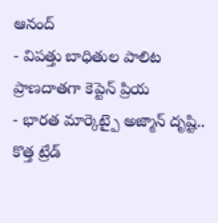ఆనంద్
- విపత్తు బాధితుల పాలిట ప్రాణదాతగా కెప్టెన్ ప్రియ
- భారత మార్కెట్పై అజ్మాన్ దృష్టి.. కొత్త ట్రేడ్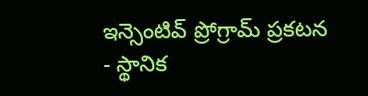ఇన్సెంటివ్ ప్రోగ్రామ్ ప్రకటన
- స్థానిక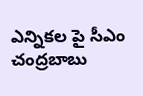ఎన్నికల పై సీఎం చంద్రబాబు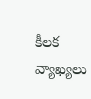కీలక వ్యాఖ్యలు